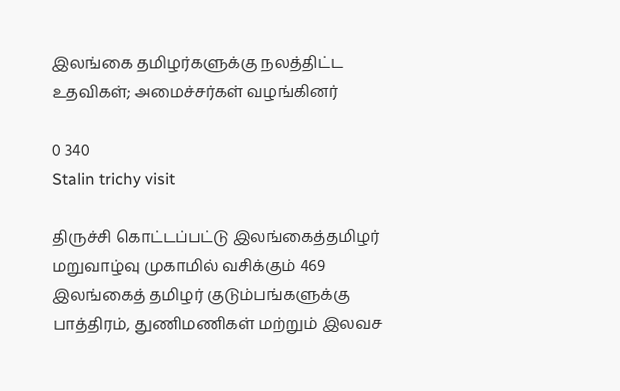இலங்கை தமிழர்களுக்கு நலத்திட்ட உதவிகள்; அமைச்சர்கள் வழங்கினர்

0 340
Stalin trichy visit

திருச்சி கொட்டப்பட்டு இலங்கைத்தமிழர் மறுவாழ்வு முகாமில் வசிக்கும் 469 இலங்கைத் தமிழர் குடும்பங்களுக்கு பாத்திரம், துணிமணிகள் மற்றும் இலவச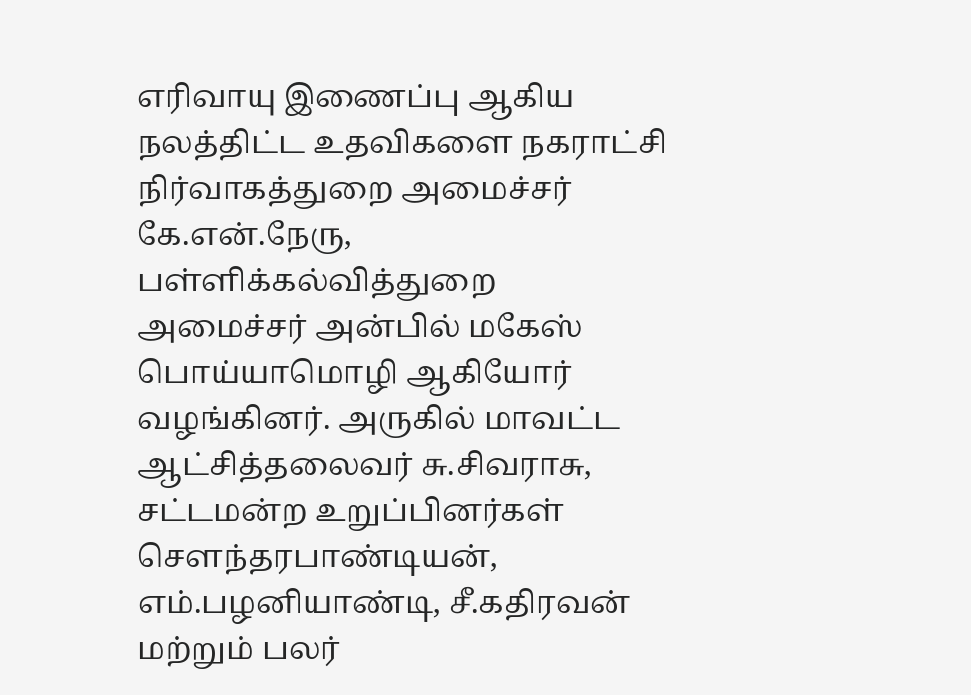எரிவாயு இணைப்பு ஆகிய நலத்திட்ட உதவிகளை நகராட்சி நிர்வாகத்துறை அமைச்சர் கே.என்.நேரு, பள்ளிக்கல்வித்துறை அமைச்சர் அன்பில் மகேஸ் பொய்யாமொழி ஆகியோர் வழங்கினர். அருகில் மாவட்ட ஆட்சித்தலைவர் சு.சிவராசு, சட்டமன்ற உறுப்பினர்கள் சௌந்தரபாண்டியன், எம்.பழனியாண்டி, சீ.கதிரவன் மற்றும் பலர்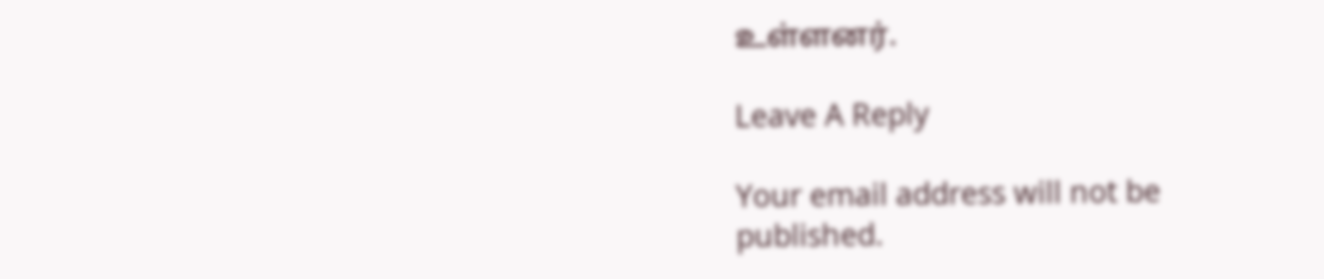உள்ளனர்.

Leave A Reply

Your email address will not be published.